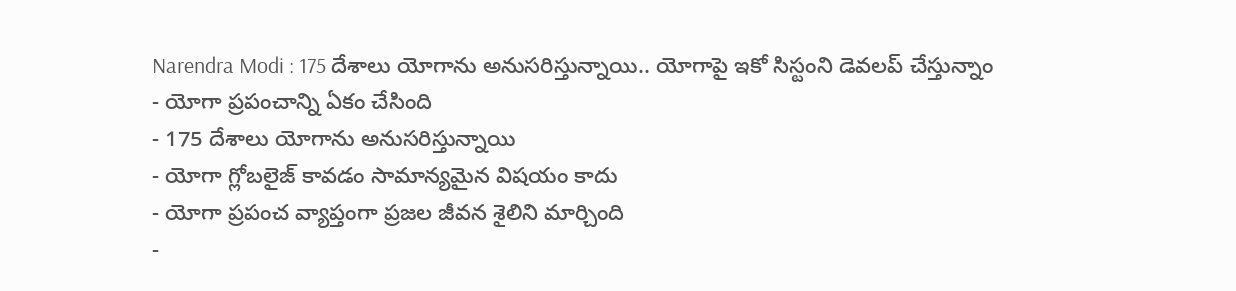Narendra Modi : 175 దేశాలు యోగాను అనుసరిస్తున్నాయి.. యోగాపై ఇకో సిస్టంని డెవలప్ చేస్తున్నాం
- యోగా ప్రపంచాన్ని ఏకం చేసింది
- 175 దేశాలు యోగాను అనుసరిస్తున్నాయి
- యోగా గ్లోబలైజ్ కావడం సామాన్యమైన విషయం కాదు
- యోగా ప్రపంచ వ్యాప్తంగా ప్రజల జీవన శైలిని మార్చింది
-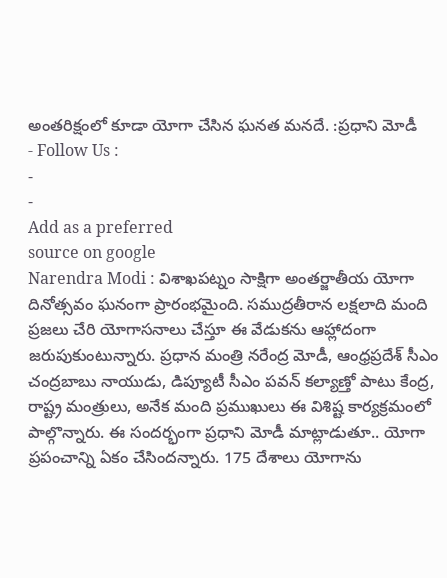అంతరిక్షంలో కూడా యోగా చేసిన ఘనత మనదే. :ప్రధాని మోడీ
- Follow Us :
-
-
Add as a preferred
source on google
Narendra Modi : విశాఖపట్నం సాక్షిగా అంతర్జాతీయ యోగా దినోత్సవం ఘనంగా ప్రారంభమైంది. సముద్రతీరాన లక్షలాది మంది ప్రజలు చేరి యోగాసనాలు చేస్తూ ఈ వేడుకను ఆహ్లాదంగా జరుపుకుంటున్నారు. ప్రధాన మంత్రి నరేంద్ర మోడీ, ఆంధ్రప్రదేశ్ సీఎం చంద్రబాబు నాయుడు, డిప్యూటీ సీఎం పవన్ కల్యాణ్తో పాటు కేంద్ర, రాష్ట్ర మంత్రులు, అనేక మంది ప్రముఖులు ఈ విశిష్ట కార్యక్రమంలో పాల్గొన్నారు. ఈ సందర్భంగా ప్రధాని మోడీ మాట్లాడుతూ.. యోగా ప్రపంచాన్ని ఏకం చేసిందన్నారు. 175 దేశాలు యోగాను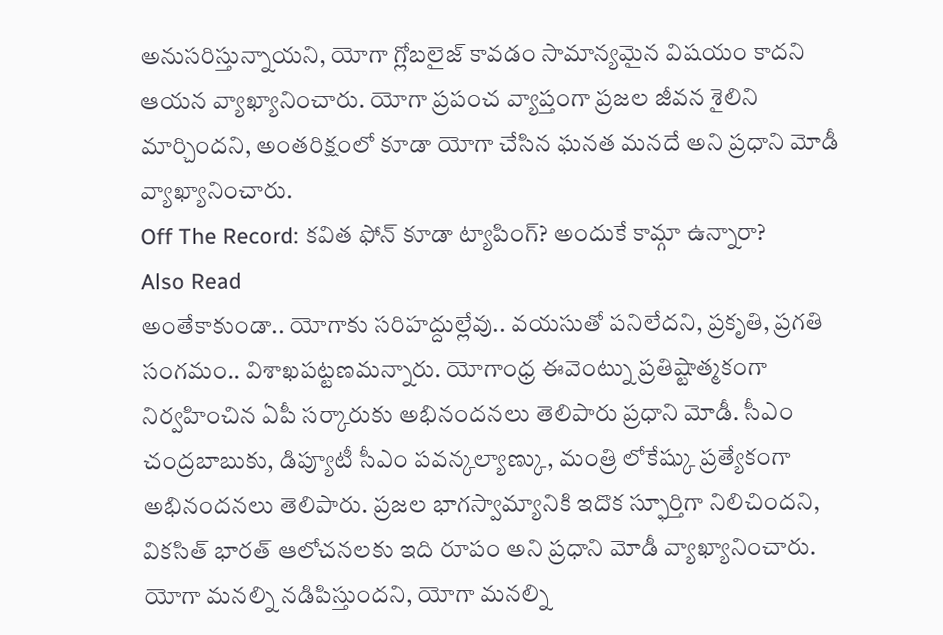అనుసరిస్తున్నాయని, యోగా గ్లోబలైజ్ కావడం సామాన్యమైన విషయం కాదని ఆయన వ్యాఖ్యానించారు. యోగా ప్రపంచ వ్యాప్తంగా ప్రజల జీవన శైలిని మార్చిందని, అంతరిక్షంలో కూడా యోగా చేసిన ఘనత మనదే అని ప్రధాని మోడీ వ్యాఖ్యానించారు.
Off The Record: కవిత ఫోన్ కూడా ట్యాపింగ్? అందుకే కామ్గా ఉన్నారా?
Also Read
అంతేకాకుండా.. యోగాకు సరిహద్దుల్లేవు.. వయసుతో పనిలేదని, ప్రకృతి, ప్రగతి సంగమం.. విశాఖపట్టణమన్నారు. యోగాంధ్ర ఈవెంట్ను ప్రతిష్టాత్మకంగా నిర్వహించిన ఏపీ సర్కారుకు అభినందనలు తెలిపారు ప్రధాని మోడీ. సీఎం చంద్రబాబుకు, డిప్యూటీ సీఎం పవన్కల్యాణ్కు, మంత్రి లోకేష్కు ప్రత్యేకంగా అభినందనలు తెలిపారు. ప్రజల భాగస్వామ్యానికి ఇదొక స్ఫూర్తిగా నిలిచిందని, వికసిత్ భారత్ ఆలోచనలకు ఇది రూపం అని ప్రధాని మోడీ వ్యాఖ్యానించారు.
యోగా మనల్ని నడిపిస్తుందని, యోగా మనల్ని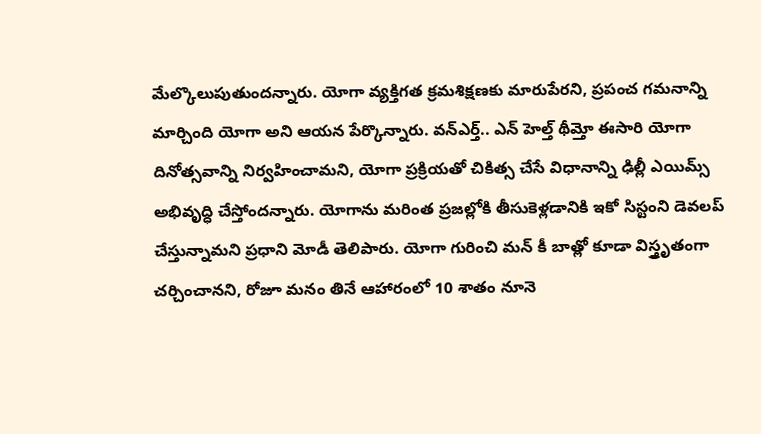మేల్కొలుపుతుందన్నారు. యోగా వ్యక్తిగత క్రమశిక్షణకు మారుపేరని, ప్రపంచ గమనాన్ని మార్చింది యోగా అని ఆయన పేర్కొన్నారు. వన్ఎర్త్.. ఎన్ హెల్త్ థీమ్తో ఈసారి యోగా దినోత్సవాన్ని నిర్వహించామని, యోగా ప్రక్రియతో చికిత్స చేసే విధానాన్ని ఢిల్లీ ఎయిమ్స్ అభివృద్ధి చేస్తోందన్నారు. యోగాను మరింత ప్రజల్లోకి తీసుకెళ్లడానికి ఇకో సిస్టంని డెవలప్ చేస్తున్నామని ప్రధాని మోడీ తెలిపారు. యోగా గురించి మన్ కీ బాత్లో కూడా విస్త్రృతంగా చర్చించానని, రోజూ మనం తినే ఆహారంలో 10 శాతం నూనె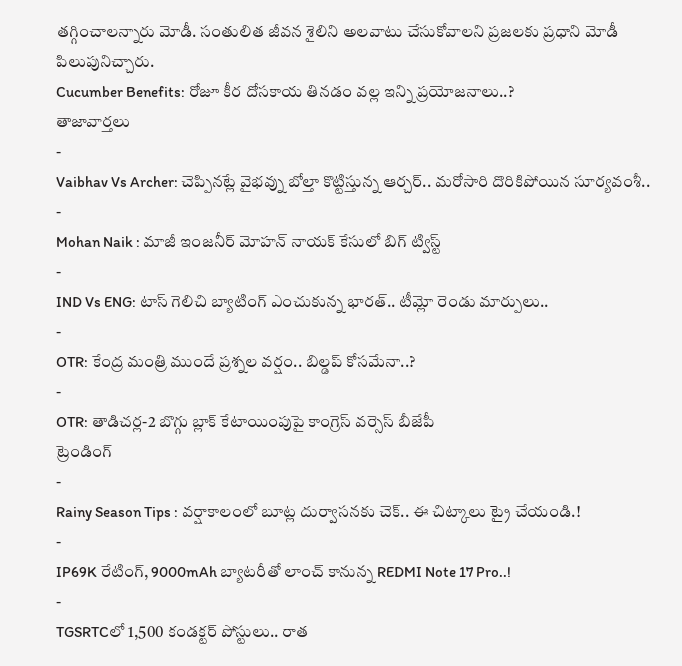తగ్గించాలన్నారు మోడీ. సంతులిత జీవన శైలిని అలవాటు చేసుకోవాలని ప్రజలకు ప్రధాని మోడీ పిలుపునిచ్చారు.
Cucumber Benefits: రోజూ కీర దోసకాయ తినడం వల్ల ఇన్ని ప్రయోజనాలు..?
తాజావార్తలు
-
Vaibhav Vs Archer: చెప్పినట్లే వైభవ్ను బోల్తా కొట్టిస్తున్న ఆర్చర్.. మరోసారి దొరికిపోయిన సూర్యవంశీ..
-
Mohan Naik : మాజీ ఇంజనీర్ మోహన్ నాయక్ కేసులో బిగ్ ట్విస్ట్
-
IND Vs ENG: టాస్ గెలిచి బ్యాటింగ్ ఎంచుకున్న భారత్.. టీమ్లో రెండు మార్పులు..
-
OTR: కేంద్ర మంత్రి ముందే ప్రశ్నల వర్షం.. బిల్డప్ కోసమేనా..?
-
OTR: తాడిచర్ల-2 బొగ్గు బ్లాక్ కేటాయింపుపై కాంగ్రెస్ వర్సెస్ బీజేపీ
ట్రెండింగ్
-
Rainy Season Tips : వర్షాకాలంలో బూట్ల దుర్వాసనకు చెక్.. ఈ చిట్కాలు ట్రై చేయండి.!
-
IP69K రేటింగ్, 9000mAh బ్యాటరీతో లాంచ్ కానున్న REDMI Note 17 Pro..!
-
TGSRTCలో 1,500 కండక్టర్ పోస్టులు.. రాత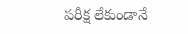పరీక్ష లేకుండానే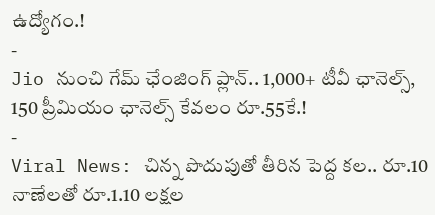ఉద్యోగం.!
-
Jio నుంచి గేమ్ ఛేంజింగ్ ప్లాన్.. 1,000+ టీవీ ఛానెల్స్, 150 ప్రీమియం ఛానెల్స్ కేవలం రూ.55కే.!
-
Viral News: చిన్న పొదుపుతో తీరిన పెద్ద కల.. రూ.10 నాణేలతో రూ.1.10 లక్షల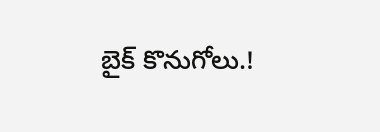బైక్ కొనుగోలు.!